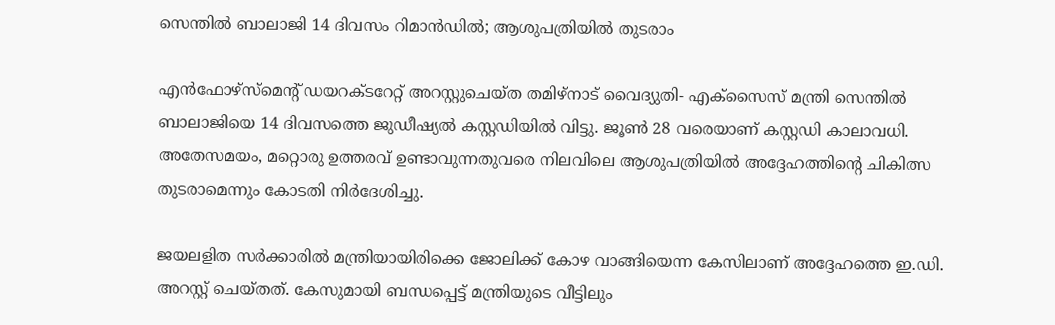സെന്തില്‍ ബാലാജി 14 ദിവസം റിമാന്‍ഡില്‍; ആശുപത്രിയില്‍ തുടരാം

എന്‍ഫോഴ്‌സ്‌മെന്റ് ഡയറക്ടറേറ്റ് അറസ്റ്റുചെയ്ത തമിഴ്‌നാട് വൈദ്യുതി- എക്‌സൈസ് മന്ത്രി സെന്തില്‍ ബാലാജിയെ 14 ദിവസത്തെ ജുഡീഷ്യല്‍ കസ്റ്റഡിയില്‍ വിട്ടു. ജൂണ്‍ 28 വരെയാണ് കസ്റ്റഡി കാലാവധി. അതേസമയം, മറ്റൊരു ഉത്തരവ് ഉണ്ടാവുന്നതുവരെ നിലവിലെ ആശുപത്രിയില്‍ അദ്ദേഹത്തിന്റെ ചികിത്സ തുടരാമെന്നും കോടതി നിര്‍ദേശിച്ചു.

ജയലളിത സര്‍ക്കാരില്‍ മന്ത്രിയായിരിക്കെ ജോലിക്ക് കോഴ വാങ്ങിയെന്ന കേസിലാണ് അദ്ദേഹത്തെ ഇ.ഡി. അറസ്റ്റ് ചെയ്തത്. കേസുമായി ബന്ധപ്പെട്ട് മന്ത്രിയുടെ വീട്ടിലും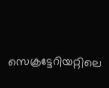സെക്രട്ടേറിയറ്റിലെ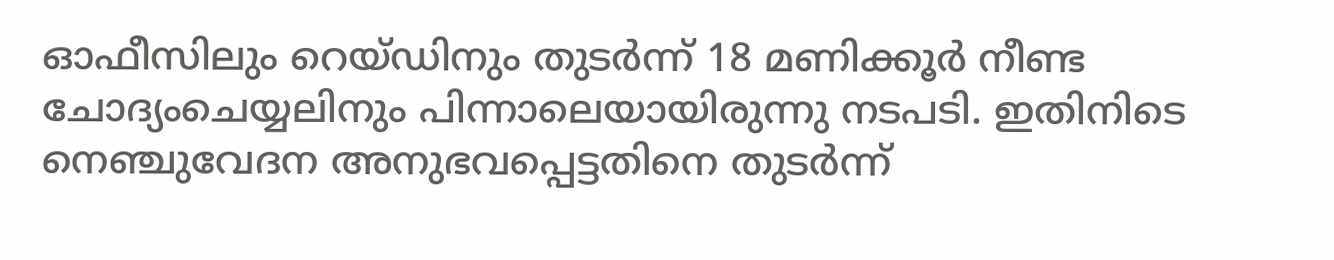ഓഫീസിലും റെയ്ഡിനും തുടര്‍ന്ന് 18 മണിക്കൂര്‍ നീണ്ട ചോദ്യംചെയ്യലിനും പിന്നാലെയായിരുന്നു നടപടി. ഇതിനിടെ നെഞ്ചുവേദന അനുഭവപ്പെട്ടതിനെ തുടര്‍ന്ന്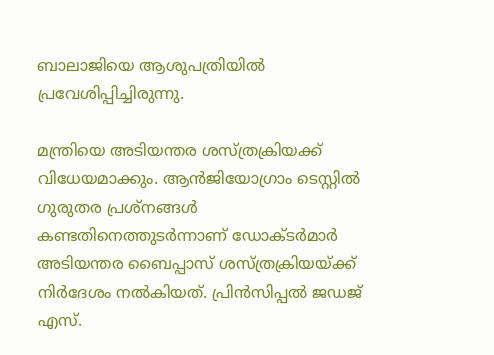ബാലാജിയെ ആശുപത്രിയില്‍ പ്രവേശിപ്പിച്ചിരുന്നു.

മന്ത്രിയെ അടിയന്തര ശസ്ത്രക്രിയക്ക് വിധേയമാക്കും. ആന്‍ജിയോഗ്രാം ടെസ്റ്റില്‍ ഗുരുതര പ്രശ്‌നങ്ങള്‍ കണ്ടതിനെത്തുടര്‍ന്നാണ് ഡോക്ടര്‍മാര്‍ അടിയന്തര ബൈപ്പാസ് ശസ്ത്രക്രിയയ്ക്ക് നിര്‍ദേശം നല്‍കിയത്. പ്രിന്‍സിപ്പല്‍ ജഡജ് എസ്.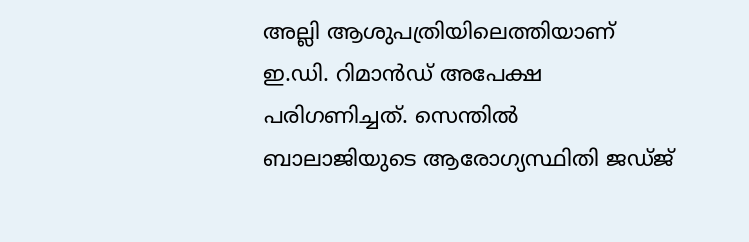അല്ലി ആശുപത്രിയിലെത്തിയാണ് ഇ.ഡി. റിമാന്‍ഡ് അപേക്ഷ പരിഗണിച്ചത്. സെന്തില്‍ ബാലാജിയുടെ ആരോഗ്യസ്ഥിതി ജഡ്ജ്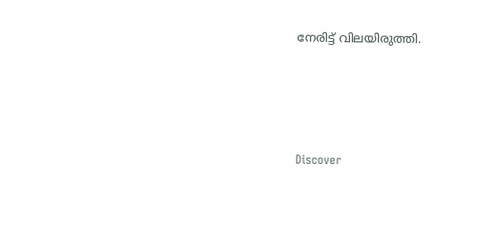നേരിട്ട് വിലയിരുത്തി.




Discover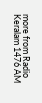more from Radio Keralam 1476 AM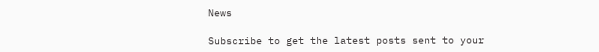News

Subscribe to get the latest posts sent to your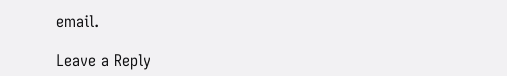email.

Leave a Reply